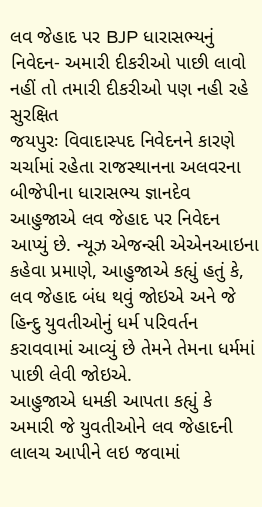લવ જેહાદ પર BJP ધારાસભ્યનું નિવેદન- અમારી દીકરીઓ પાછી લાવો નહીં તો તમારી દીકરીઓ પણ નહી રહે સુરક્ષિત
જયપુરઃ વિવાદાસ્પદ નિવેદનને કારણે ચર્ચામાં રહેતા રાજસ્થાનના અલવરના બીજેપીના ધારાસભ્ય જ્ઞાનદેવ આહુજાએ લવ જેહાદ પર નિવેદન આપ્યું છે. ન્યૂઝ એજન્સી એએનઆઇના કહેવા પ્રમાણે, આહુજાએ કહ્યું હતું કે, લવ જેહાદ બંધ થવું જોઇએ અને જે હિન્દુ યુવતીઓનું ધર્મ પરિવર્તન કરાવવામાં આવ્યું છે તેમને તેમના ધર્મમાં પાછી લેવી જોઇએ.
આહુજાએ ધમકી આપતા કહ્યું કે અમારી જે યુવતીઓને લવ જેહાદની લાલચ આપીને લઇ જવામાં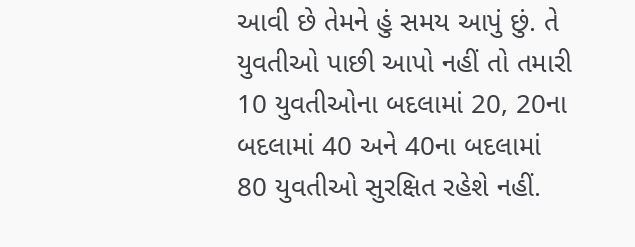આવી છે તેમને હું સમય આપું છું. તે યુવતીઓ પાછી આપો નહીં તો તમારી 10 યુવતીઓના બદલામાં 20, 20ના બદલામાં 40 અને 40ના બદલામાં 80 યુવતીઓ સુરક્ષિત રહેશે નહીં.